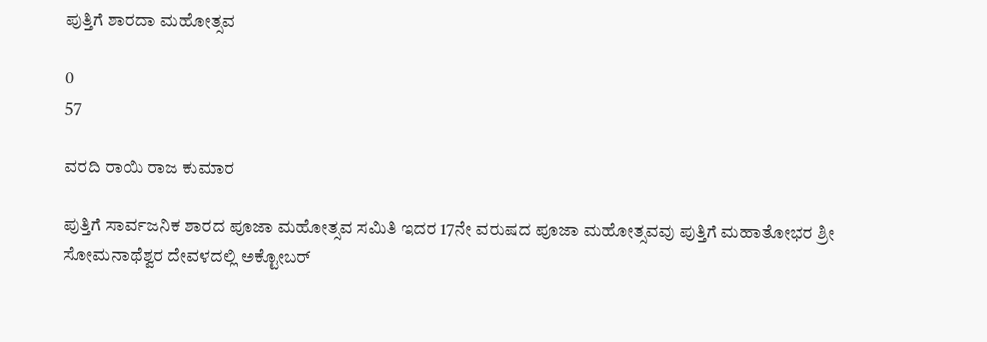ಪುತ್ತಿಗೆ ಶಾರದಾ ಮಹೋತ್ಸವ

0
57

ವರದಿ ರಾಯಿ ರಾಜ ಕುಮಾರ

ಪುತ್ತಿಗೆ ಸಾರ್ವಜನಿಕ ಶಾರದ ಪೂಜಾ ಮಹೋತ್ಸವ ಸಮಿತಿ ಇದರ 17ನೇ ವರುಷದ ಪೂಜಾ ಮಹೋತ್ಸವವು ಪುತ್ತಿಗೆ ಮಹಾತೋಭರ ಶ್ರೀ ಸೋಮನಾಥೆಶ್ವರ ದೇವಳದಲ್ಲಿ ಅಕ್ಟೋಬರ್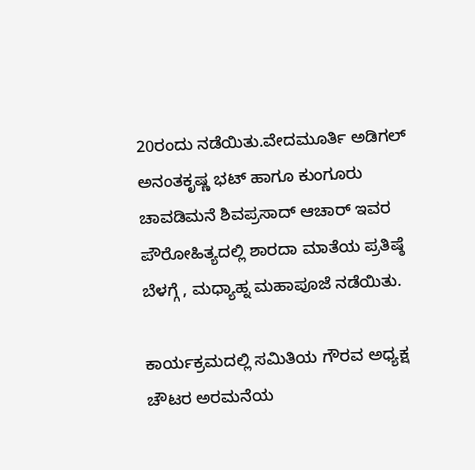20ರಂದು ನಡೆಯಿತು.ವೇದಮೂರ್ತಿ ಅಡಿಗಲ್ ಅನಂತಕೃಷ್ಣ ಭಟ್ ಹಾಗೂ ಕುಂಗೂರು ಚಾವಡಿಮನೆ ಶಿವಪ್ರಸಾದ್ ಆಚಾರ್ ಇವರ ಪೌರೋಹಿತ್ಯದಲ್ಲಿ ಶಾರದಾ ಮಾತೆಯ ಪ್ರತಿಷ್ಠೆ ಬೆಳಗ್ಗೆ , ಮಧ್ಯಾಹ್ನ ಮಹಾಪೂಜೆ ನಡೆಯಿತು.

ಕಾರ್ಯಕ್ರಮದಲ್ಲಿ ಸಮಿತಿಯ ಗೌರವ ಅಧ್ಯಕ್ಷ ಚೌಟರ ಅರಮನೆಯ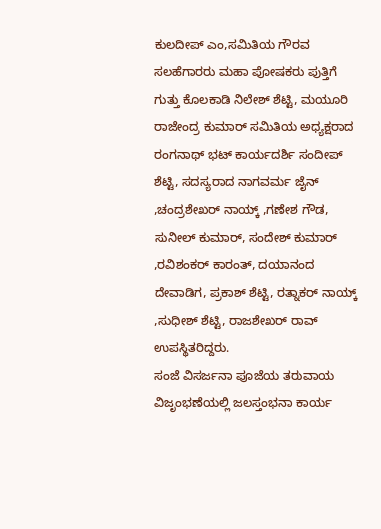ಕುಲದೀಪ್ ಎಂ,ಸಮಿತಿಯ ಗೌರವ ಸಲಹೆಗಾರರು ಮಹಾ ಪೋಷಕರು ಪುತ್ತಿಗೆ ಗುತ್ತು ಕೊಲಕಾಡಿ ನಿಲೇಶ್ ಶೆಟ್ಟಿ, ಮಯೂರಿ ರಾಜೇಂದ್ರ ಕುಮಾರ್ ಸಮಿತಿಯ ಅಧ್ಯಕ್ಷರಾದ ರಂಗನಾಥ್ ಭಟ್ ಕಾರ್ಯದರ್ಶಿ ಸಂದೀಪ್ ಶೆಟ್ಟಿ, ಸದಸ್ಯರಾದ ನಾಗವರ್ಮ ಜೈನ್ ,ಚಂದ್ರಶೇಖರ್ ನಾಯ್ಕ್ ,ಗಣೇಶ ಗೌಡ, ಸುನೀಲ್ ಕುಮಾರ್, ಸಂದೇಶ್ ಕುಮಾರ್ ,ರವಿಶಂಕರ್ ಕಾರಂತ್, ದಯಾನಂದ ದೇವಾಡಿಗ, ಪ್ರಕಾಶ್ ಶೆಟ್ಟಿ, ರತ್ನಾಕರ್ ನಾಯ್ಕ್ ,ಸುಧೀಶ್ ಶೆಟ್ಟಿ, ರಾಜಶೇಖರ್ ರಾವ್ ಉಪಸ್ಥಿತರಿದ್ದರು.
ಸಂಜೆ ವಿಸರ್ಜನಾ ಪೂಜೆಯ ತರುವಾಯ ವಿಜೃಂಭಣೆಯಲ್ಲಿ ಜಲಸ್ತಂಭನಾ ಕಾರ್ಯ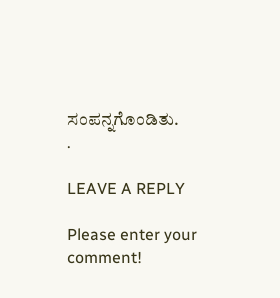ಸಂಪನ್ನಗೊಂಡಿತು.
.

LEAVE A REPLY

Please enter your comment!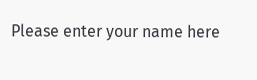Please enter your name here